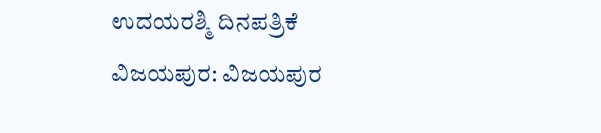ಉದಯರಶ್ಮಿ ದಿನಪತ್ರಿಕೆ
ವಿಜಯಪುರ: ವಿಜಯಪುರ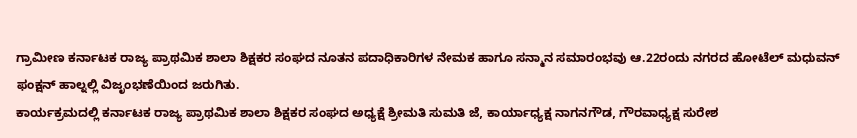ಗ್ರಾಮೀಣ ಕರ್ನಾಟಕ ರಾಜ್ಯ ಪ್ರಾಥಮಿಕ ಶಾಲಾ ಶಿಕ್ಷಕರ ಸಂಘದ ನೂತನ ಪದಾಧಿಕಾರಿಗಳ ನೇಮಕ ಹಾಗೂ ಸನ್ಮಾನ ಸಮಾರಂಭವು ಆ.22ರಂದು ನಗರದ ಹೋಟೆಲ್ ಮಧುವನ್ ಫಂಕ್ಷನ್ ಹಾಲ್ನಲ್ಲಿ ವಿಜೃಂಭಣೆಯಿಂದ ಜರುಗಿತು.
ಕಾರ್ಯಕ್ರಮದಲ್ಲಿ ಕರ್ನಾಟಕ ರಾಜ್ಯ ಪ್ರಾಥಮಿಕ ಶಾಲಾ ಶಿಕ್ಷಕರ ಸಂಘದ ಅಧ್ಯಕ್ಷೆ ಶ್ರೀಮತಿ ಸುಮತಿ ಜೆ, ಕಾರ್ಯಾಧ್ಯಕ್ಷ ನಾಗನಗೌಡ, ಗೌರವಾಧ್ಯಕ್ಷ ಸುರೇಶ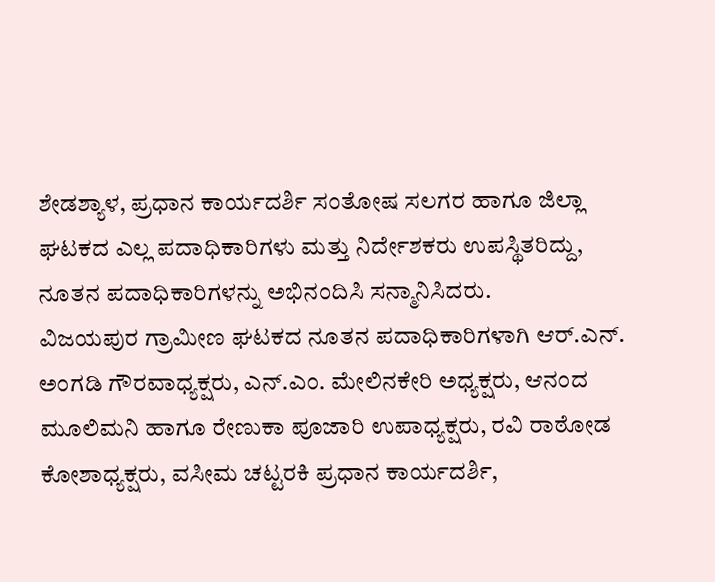ಶೇಡಶ್ಯಾಳ, ಪ್ರಧಾನ ಕಾರ್ಯದರ್ಶಿ ಸಂತೋಷ ಸಲಗರ ಹಾಗೂ ಜಿಲ್ಲಾ ಘಟಕದ ಎಲ್ಲ ಪದಾಧಿಕಾರಿಗಳು ಮತ್ತು ನಿರ್ದೇಶಕರು ಉಪಸ್ಥಿತರಿದ್ದು, ನೂತನ ಪದಾಧಿಕಾರಿಗಳನ್ನು ಅಭಿನಂದಿಸಿ ಸನ್ಮಾನಿಸಿದರು.
ವಿಜಯಪುರ ಗ್ರಾಮೀಣ ಘಟಕದ ನೂತನ ಪದಾಧಿಕಾರಿಗಳಾಗಿ ಆರ್.ಎನ್. ಅಂಗಡಿ ಗೌರವಾಧ್ಯಕ್ಷರು, ಎನ್.ಎಂ. ಮೇಲಿನಕೇರಿ ಅಧ್ಯಕ್ಷರು, ಆನಂದ ಮೂಲಿಮನಿ ಹಾಗೂ ರೇಣುಕಾ ಪೂಜಾರಿ ಉಪಾಧ್ಯಕ್ಷರು, ರವಿ ರಾಠೋಡ ಕೋಶಾಧ್ಯಕ್ಷರು, ವಸೀಮ ಚಟ್ಟರಕಿ ಪ್ರಧಾನ ಕಾರ್ಯದರ್ಶಿ,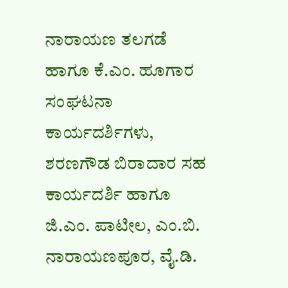ನಾರಾಯಣ ತಲಗಡೆ ಹಾಗೂ ಕೆ.ಎಂ. ಹೂಗಾರ ಸಂಘಟನಾ ಕಾರ್ಯದರ್ಶಿಗಳು, ಶರಣಗೌಡ ಬಿರಾದಾರ ಸಹ ಕಾರ್ಯದರ್ಶಿ ಹಾಗೂ ಜಿ.ಎಂ. ಪಾಟೀಲ, ಎಂ.ಬಿ. ನಾರಾಯಣಪೂರ, ವೈ.ಡಿ.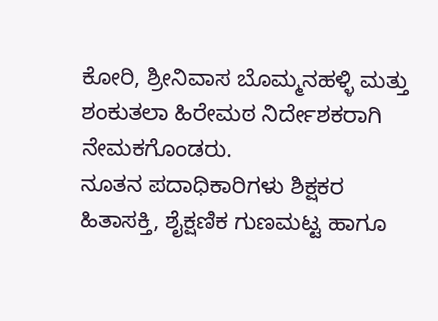ಕೋರಿ, ಶ್ರೀನಿವಾಸ ಬೊಮ್ಮನಹಳ್ಳಿ ಮತ್ತು ಶಂಕುತಲಾ ಹಿರೇಮಠ ನಿರ್ದೇಶಕರಾಗಿ ನೇಮಕಗೊಂಡರು.
ನೂತನ ಪದಾಧಿಕಾರಿಗಳು ಶಿಕ್ಷಕರ ಹಿತಾಸಕ್ತಿ, ಶೈಕ್ಷಣಿಕ ಗುಣಮಟ್ಟ ಹಾಗೂ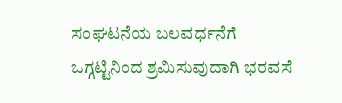ಸಂಘಟನೆಯ ಬಲವರ್ಧನೆಗೆ ಒಗ್ಗಟ್ಟಿನಿಂದ ಶ್ರಮಿಸುವುದಾಗಿ ಭರವಸೆ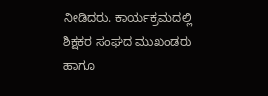ನೀಡಿದರು. ಕಾರ್ಯಕ್ರಮದಲ್ಲಿ ಶಿಕ್ಷಕರ ಸಂಘದ ಮುಖಂಡರು ಹಾಗೂ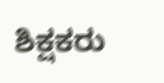ಶಿಕ್ಷಕರು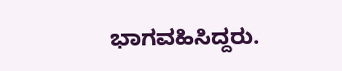ಭಾಗವಹಿಸಿದ್ದರು.